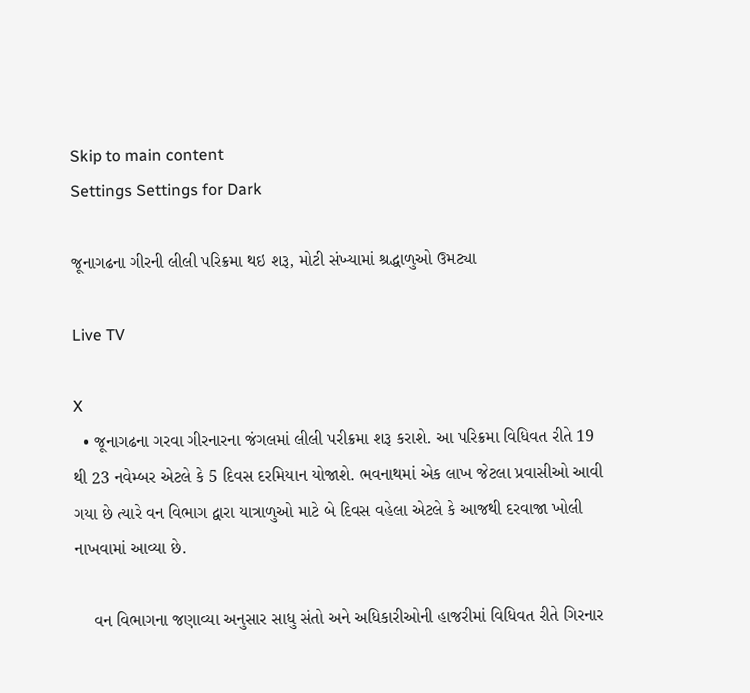Skip to main content
Settings Settings for Dark

જૂનાગઢના ગીરની લીલી પરિક્રમા થઇ શરૂ, મોટી સંખ્યામાં શ્રદ્ધાળુઓ ઉમટ્યા

Live TV

X
  • જૂનાગઢના ગરવા ગીરનારના જંગલમાં લીલી પરીક્રમા શરૂ કરાશે. આ પરિક્રમા વિધિવત રીતે 19 થી 23 નવેમ્બર એટલે કે 5 દિવસ દરમિયાન યોજાશે. ભવનાથમાં એક લાખ જેટલા પ્રવાસીઓ આવી ગયા છે ત્યારે વન વિભાગ દ્વારા યાત્રાળુઓ માટે બે દિવસ વહેલા એટલે કે આજથી દરવાજા ખોલી નાખવામાં આવ્યા છે.

    વન વિભાગના જણાવ્યા અનુસાર સાધુ સંતો અને અધિકારીઓની હાજરીમાં વિધિવત રીતે ગિરનાર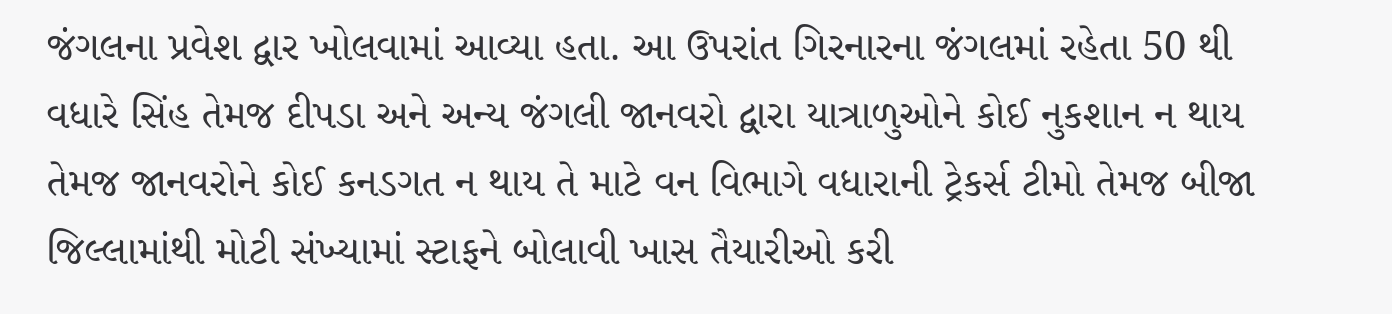જંગલના પ્રવેશ દ્વાર ખોલવામાં આવ્યા હતા. આ ઉપરાંત ગિરનારના જંગલમાં રહેતા 50 થી વધારે સિંહ તેમજ દીપડા અને અન્ય જંગલી જાનવરો દ્વારા યાત્રાળુઓને કોઈ નુકશાન ન થાય તેમજ જાનવરોને કોઈ કનડગત ન થાય તે માટે વન વિભાગે વધારાની ટ્રેકર્સ ટીમો તેમજ બીજા જિલ્લામાંથી મોટી સંખ્યામાં સ્ટાફને બોલાવી ખાસ તૈયારીઓ કરી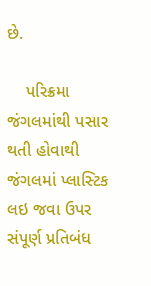છે.

    પરિક્રમા જંગલમાંથી પસાર થતી હોવાથી જંગલમાં પ્લાસ્ટિક લઇ જવા ઉપર સંપૂર્ણ પ્રતિબંધ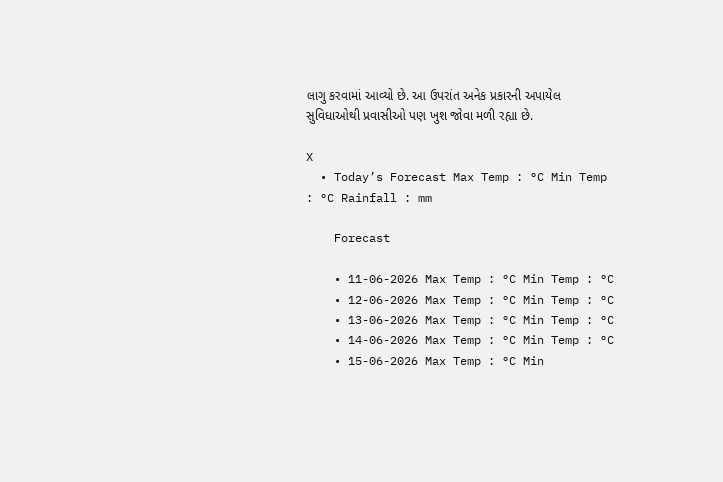લાગુ કરવામાં આવ્યો છે. આ ઉપરાંત અનેક પ્રકારની અપાયેલ સુવિધાઓથી પ્રવાસીઓ પણ ખુશ જોવા મળી રહ્યા છે.

X
  • Today’s Forecast Max Temp : °C Min Temp : °C Rainfall : mm

    Forecast

    • 11-06-2026 Max Temp : °C Min Temp : °C
    • 12-06-2026 Max Temp : °C Min Temp : °C
    • 13-06-2026 Max Temp : °C Min Temp : °C
    • 14-06-2026 Max Temp : °C Min Temp : °C
    • 15-06-2026 Max Temp : °C Min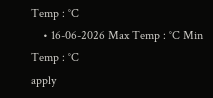Temp : °C
    • 16-06-2026 Max Temp : °C Min Temp : °C
apply